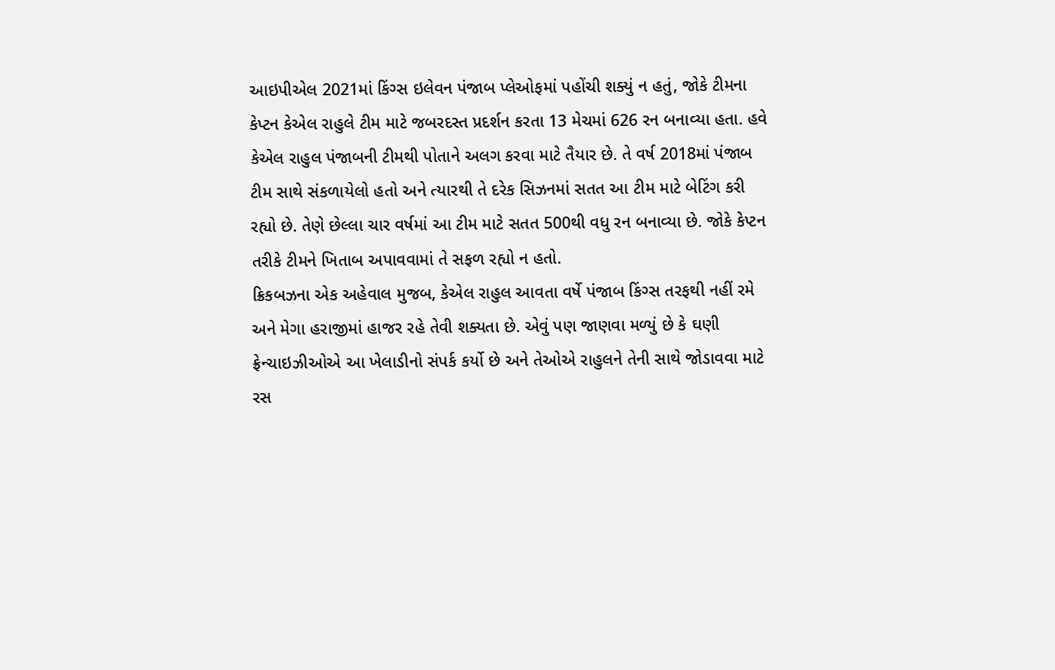આઇપીએલ 2021માં કિંગ્સ ઇલેવન પંજાબ પ્લેઓફમાં પહોંચી શક્યું ન હતું, જોકે ટીમના કેપ્ટન કેએલ રાહુલે ટીમ માટે જબરદસ્ત પ્રદર્શન કરતા 13 મેચમાં 626 રન બનાવ્યા હતા. હવે કેએલ રાહુલ પંજાબની ટીમથી પોતાને અલગ કરવા માટે તૈયાર છે. તે વર્ષ 2018માં પંજાબ ટીમ સાથે સંકળાયેલો હતો અને ત્યારથી તે દરેક સિઝનમાં સતત આ ટીમ માટે બેટિંગ કરી રહ્યો છે. તેણે છેલ્લા ચાર વર્ષમાં આ ટીમ માટે સતત 500થી વધુ રન બનાવ્યા છે. જોકે કેપ્ટન તરીકે ટીમને ખિતાબ અપાવવામાં તે સફળ રહ્યો ન હતો.
ક્રિકબઝના એક અહેવાલ મુજબ, કેએલ રાહુલ આવતા વર્ષે પંજાબ કિંગ્સ તરફથી નહીં રમે અને મેગા હરાજીમાં હાજર રહે તેવી શક્યતા છે. એવું પણ જાણવા મળ્યું છે કે ઘણી ફ્રેન્ચાઇઝીઓએ આ ખેલાડીનો સંપર્ક કર્યો છે અને તેઓએ રાહુલને તેની સાથે જોડાવવા માટે રસ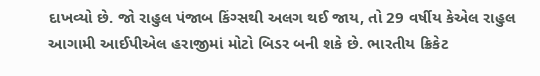દાખવ્યો છે. જો રાહુલ પંજાબ કિંગ્સથી અલગ થઈ જાય, તો 29 વર્ષીય કેએલ રાહુલ આગામી આઈપીએલ હરાજીમાં મોટો બિડર બની શકે છે. ભારતીય ક્રિકેટ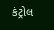કંટ્રોલ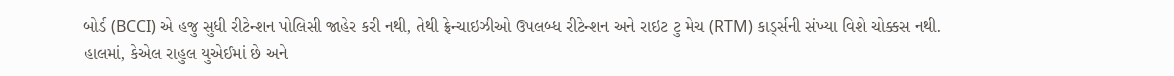બોર્ડ (BCCI) એ હજુ સુધી રીટેન્શન પોલિસી જાહેર કરી નથી, તેથી ફ્રેન્ચાઇઝીઓ ઉપલબ્ધ રીટેન્શન અને રાઇટ ટુ મેચ (RTM) કાર્ડ્સની સંખ્યા વિશે ચોક્કસ નથી.
હાલમાં, કેએલ રાહુલ યુએઈમાં છે અને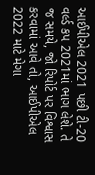આઈપીએલ 2021 પછી ટી-20 વર્લ્ડ કપ 2021માં ભાગ લેશે. તે જ સમયે, જો રિપોર્ટ પર વિશ્વાસ કરવામાં આવે તો, આઈપીએલ 2022 માટે મેગા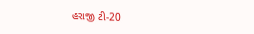હરાજી ટી-20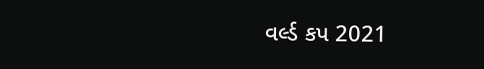વર્લ્ડ કપ 2021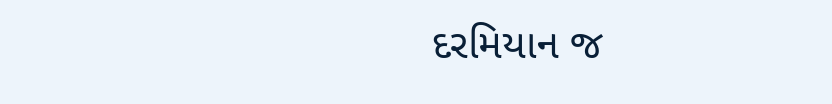દરમિયાન જ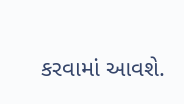કરવામાં આવશે.